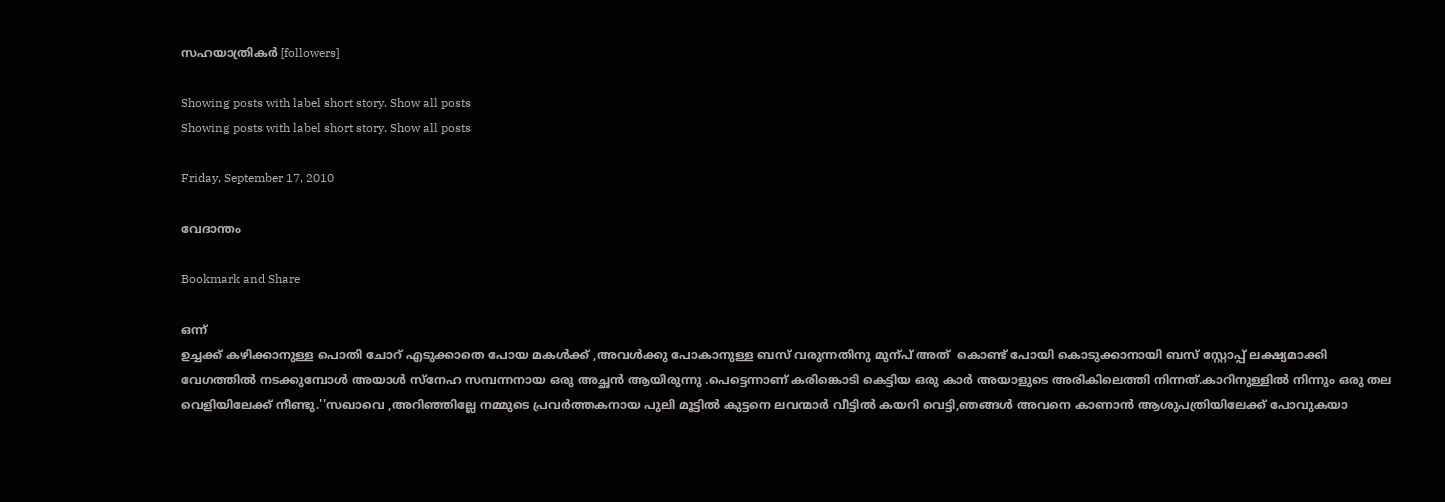സഹയാത്രികര്‍ [followers]

Showing posts with label short story. Show all posts
Showing posts with label short story. Show all posts

Friday, September 17, 2010

വേദാന്തം

Bookmark and Share

ഒന്ന്
ഉച്ചക്ക് കഴിക്കാനുള്ള പൊതി ചോറ് എടുക്കാതെ പോയ മകള്‍ക്ക് ,അവള്‍ക്കു പോകാനുള്ള ബസ് വരുന്നതിനു മുന്പ് അത്  കൊണ്ട് പോയി കൊടുക്കാനായി ബസ് സ്റ്റോപ്പ്‌ ലക്ഷ്യമാക്കി വേഗത്തില്‍ നടക്കുമ്പോള്‍ അയാള്‍ സ്നേഹ സമ്പന്നനായ ഒരു അച്ഛന്‍ ആയിരുന്നു .പെട്ടെന്നാണ് കരിങ്കൊടി കെട്ടിയ ഒരു കാര്‍ അയാളുടെ അരികിലെത്തി നിന്നത്.കാറിനുള്ളില്‍ നിന്നും ഒരു തല വെളിയിലേക്ക് നീണ്ടു.''സഖാവെ ,അറിഞ്ഞില്ലേ നമ്മുടെ പ്രവര്‍ത്തകനായ പുലി മൂട്ടില്‍ കുട്ടനെ ലവന്മാര്‍ വീട്ടില്‍ കയറി വെട്ടി,ഞങ്ങള്‍ അവനെ കാണാന്‍ ആശുപത്രിയിലേക്ക് പോവുകയാ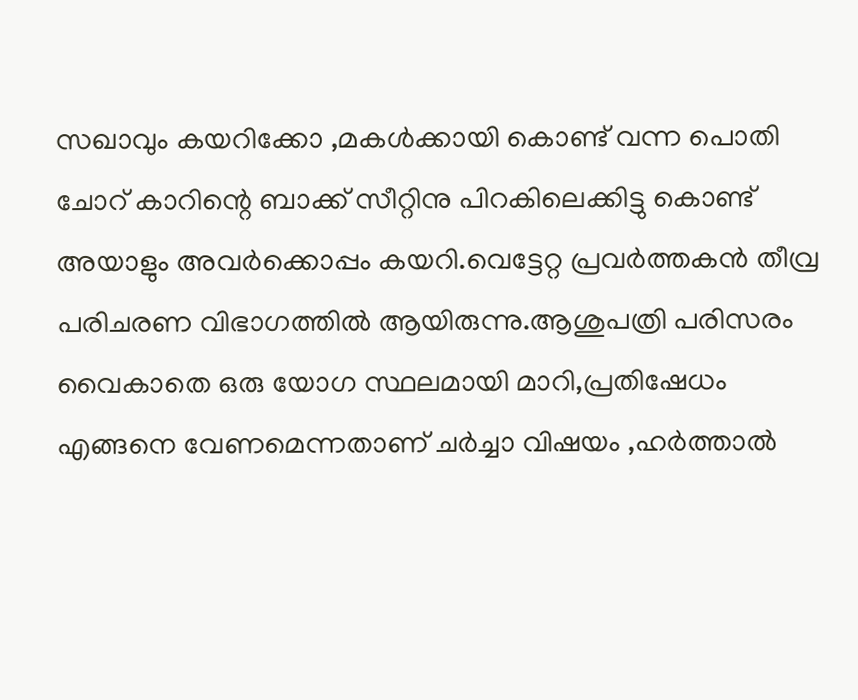സഖാവും കയറിക്കോ ,മകള്‍ക്കായി കൊണ്ട് വന്ന പൊതി ചോറ് കാറിന്റെ ബാക്ക് സീറ്റിനു പിറകിലെക്കിട്ടു കൊണ്ട് അയാളും അവര്‍ക്കൊപ്പം കയറി.വെട്ടേറ്റ പ്രവര്‍ത്തകന്‍ തീവ്ര പരിചരണ വിഭാഗത്തില്‍ ആയിരുന്നു.ആശുപത്രി പരിസരം വൈകാതെ ഒരു യോഗ സ്ഥലമായി മാറി,പ്രതിഷേധം എങ്ങനെ വേണമെന്നതാണ് ചര്‍ച്ചാ വിഷയം ,ഹര്‍ത്താല്‍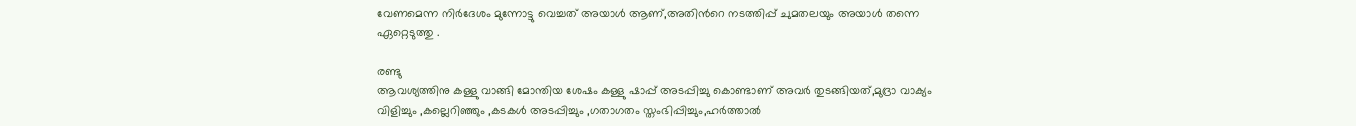വേണമെന്ന നിര്‍ദേശം മുന്നോട്ടു വെച്ചത് അയാള്‍ ആണ്,അതിന്‍റെ നടത്തിപ്പ് ചുമതലയും അയാള്‍ തന്നെ ഏറ്റെടുത്തു .

രണ്ടു
ആവശ്യത്തിനു കള്ളു വാങ്ങി മോന്തിയ ശേഷം കള്ളു ഷാപ്പ് അടപ്പിച്ചു കൊണ്ടാണ് അവര്‍ തുടങ്ങിയത്,മുദ്രാ വാക്യം വിളിച്ചും ,കല്ലെറിഞ്ഞും ,കടകള്‍ അടപ്പിച്ചും ,ഗതാഗതം സ്തംഭിപ്പിച്ചും,ഹര്‍ത്താല്‍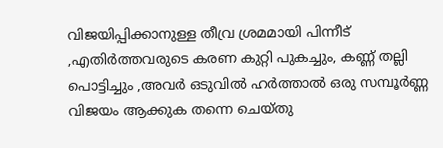വിജയിപ്പിക്കാനുള്ള തീവ്ര ശ്രമമായി പിന്നീട് ,എതിര്‍ത്തവരുടെ കരണ കുറ്റി പുകച്ചും, കണ്ണ് തല്ലി പൊട്ടിച്ചും ,അവര്‍ ഒടുവില്‍ ഹര്‍ത്താല്‍ ഒരു സമ്പൂര്‍ണ്ണ വിജയം ആക്കുക തന്നെ ചെയ്തു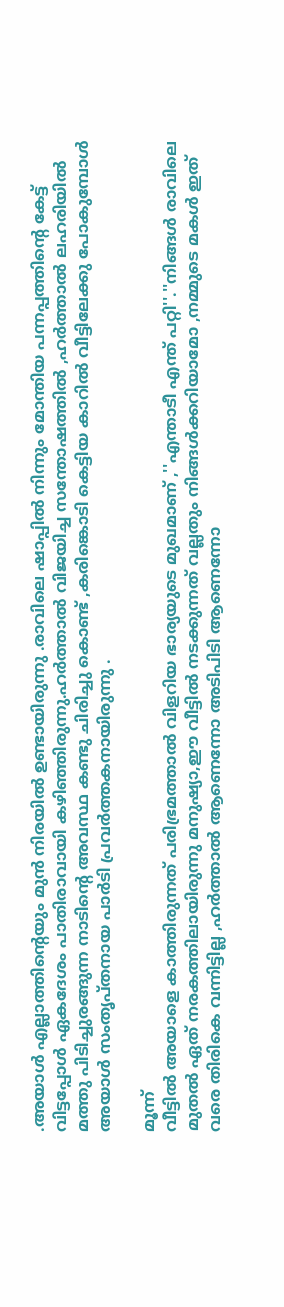.അയാള്‍ എല്ലാത്തിന്റെയും മുന്‍ നിരയില്‍ ഉണ്ടായിരുന്നു .രാവിലെ ഷാപ്പില്‍ നിന്നും മോന്തിയ പന്നപ്പത്തിന്റെ കേട്ട് വിട്ടപ്പോള്‍ ഏകദേശം പാതിരാവായി കഴിഞ്ഞിരുന്നു.ഹര്‍ത്താല്‍ വിജയിച്ച സന്തോഷത്തില്‍ ,ഹര്‍ത്താല്‍ ലഹരിയില്‍ മത്തു പിടിച്ചുരങ്ങുന്ന നാടിന്‍റെ അവസ്ഥ കണ്ടു ചിരിച്ചു കൊണ്ട് ,കരിങ്കൊടി കെട്ടിയ കാറില്‍ വീട്ടിലേക്കു പോകുമ്പോള്‍ അയാള്‍ സംതൃപ്തനായ പാര്‍ടി പ്രവര്‍ത്തകനായിരുന്നു .

മൂന്ന്
വീട്ടില്‍ അയാളെ കാത്തിരുന്നത് പരിഭ്രമത്താല്‍ വിളറിയ ഭാര്യയുടെ മുഖമാണ് ,''എന്താടീ എന്ത് പറ്റി''.''നിങ്ങള്‍ രാവിലെ മുതല്‍ ഏത് നരകത്തിലായിരുന്നു മനുഷ്യാ,ഈ വീട്ടില്‍ നടക്കുന്നത് വല്ലതും നിങ്ങള്‍ക്കറിയാമോ ,നമ്മുടെ മകള്‍ ഇത് വരെ തിരികെ വന്നിട്ടില്ല ,ഹര്‍ത്താല്‍ ആണെന്നോ അടിപിടി ആണെന്നോ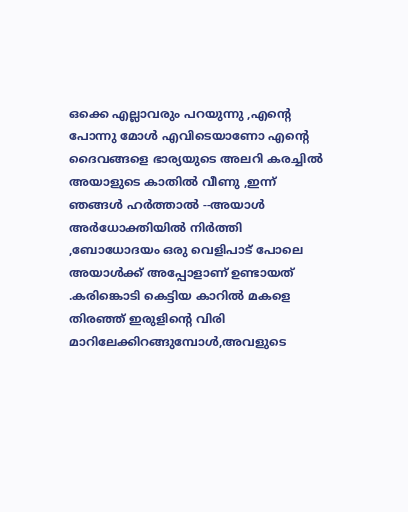ഒക്കെ എല്ലാവരും പറയുന്നു ,എന്‍റെ പോന്നു മോള്‍ എവിടെയാണോ എന്‍റെ ദൈവങ്ങളെ ഭാര്യയുടെ അലറി കരച്ചില്‍ അയാളുടെ കാതില്‍ വീണു ,ഇന്ന് ഞങ്ങള്‍ ഹര്‍ത്താല്‍ --അയാള്‍ അര്‍ധോക്തിയില്‍ നിര്‍ത്തി ,ബോധോദയം ഒരു വെളിപാട് പോലെ അയാള്‍ക്ക് അപ്പോളാണ് ഉണ്ടായത് .കരിങ്കൊടി കെട്ടിയ കാറില്‍ മകളെ തിരഞ്ഞ്‌ ഇരുളിന്റെ വിരി മാറിലേക്കിറങ്ങുമ്പോള്‍,അവളുടെ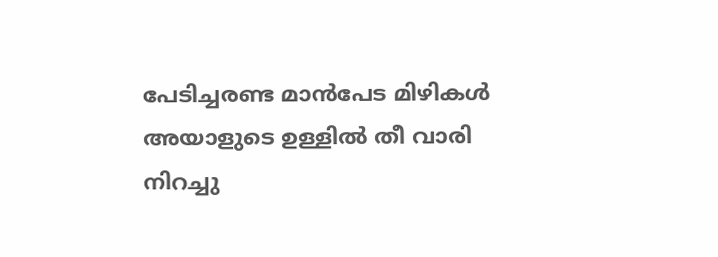പേടിച്ചരണ്ട മാന്‍പേട മിഴികള്‍ അയാളുടെ ഉള്ളില്‍ തീ വാരി നിറച്ചു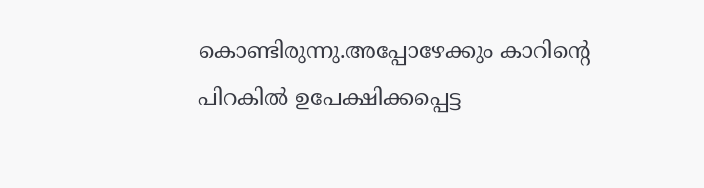കൊണ്ടിരുന്നു.അപ്പോഴേക്കും കാറിന്റെ പിറകില്‍ ഉപേക്ഷിക്കപ്പെട്ട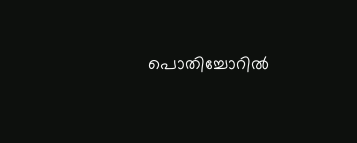പൊതിച്ചോറില്‍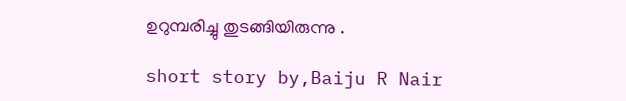ഉറുമ്പരിച്ചു തുടങ്ങിയിരുന്നു .

short story by,Baiju R Nair